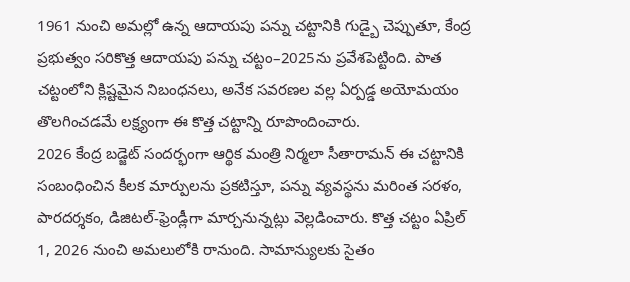1961 నుంచి అమల్లో ఉన్న ఆదాయపు పన్ను చట్టానికి గుడ్బై చెప్పుతూ, కేంద్ర ప్రభుత్వం సరికొత్త ఆదాయపు పన్ను చట్టం–2025ను ప్రవేశపెట్టింది. పాత చట్టంలోని క్లిష్టమైన నిబంధనలు, అనేక సవరణల వల్ల ఏర్పడ్డ అయోమయం తొలగించడమే లక్ష్యంగా ఈ కొత్త చట్టాన్ని రూపొందించారు.
2026 కేంద్ర బడ్జెట్ సందర్భంగా ఆర్థిక మంత్రి నిర్మలా సీతారామన్ ఈ చట్టానికి సంబంధించిన కీలక మార్పులను ప్రకటిస్తూ, పన్ను వ్యవస్థను మరింత సరళం, పారదర్శకం, డిజిటల్-ఫ్రెండ్లీగా మార్చనున్నట్లు వెల్లడించారు. కొత్త చట్టం ఏప్రిల్ 1, 2026 నుంచి అమలులోకి రానుంది. సామాన్యులకు సైతం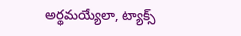అర్థమయ్యేలా, ట్యాక్స్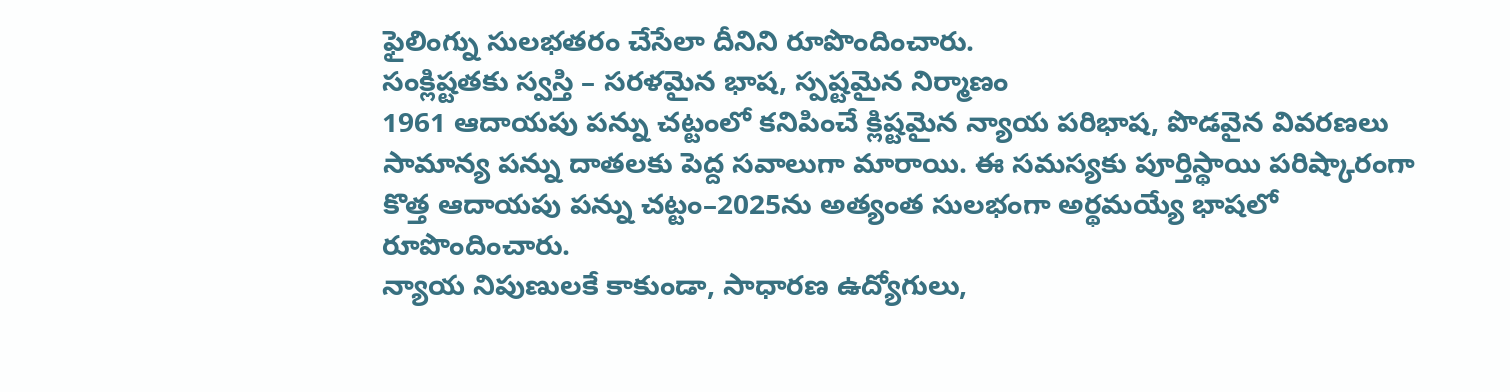ఫైలింగ్ను సులభతరం చేసేలా దీనిని రూపొందించారు.
సంక్లిష్టతకు స్వస్తి – సరళమైన భాష, స్పష్టమైన నిర్మాణం
1961 ఆదాయపు పన్ను చట్టంలో కనిపించే క్లిష్టమైన న్యాయ పరిభాష, పొడవైన వివరణలు సామాన్య పన్ను దాతలకు పెద్ద సవాలుగా మారాయి. ఈ సమస్యకు పూర్తిస్థాయి పరిష్కారంగా కొత్త ఆదాయపు పన్ను చట్టం–2025ను అత్యంత సులభంగా అర్థమయ్యే భాషలో రూపొందించారు.
న్యాయ నిపుణులకే కాకుండా, సాధారణ ఉద్యోగులు,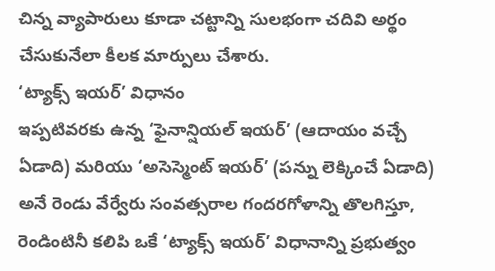చిన్న వ్యాపారులు కూడా చట్టాన్ని సులభంగా చదివి అర్థం చేసుకునేలా కీలక మార్పులు చేశారు.
‘ట్యాక్స్ ఇయర్’ విధానం
ఇప్పటివరకు ఉన్న ‘ఫైనాన్షియల్ ఇయర్’ (ఆదాయం వచ్చే ఏడాది) మరియు ‘అసెస్మెంట్ ఇయర్’ (పన్ను లెక్కించే ఏడాది) అనే రెండు వేర్వేరు సంవత్సరాల గందరగోళాన్ని తొలగిస్తూ, రెండింటినీ కలిపి ఒకే ‘ట్యాక్స్ ఇయర్’ విధానాన్ని ప్రభుత్వం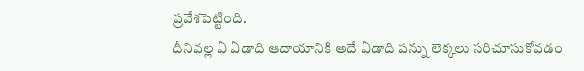ప్రవేశపెట్టింది.
దీనివల్ల ఏ ఏడాది ఆదాయానికి అదే ఏడాది పన్ను లెక్కలు సరిచూసుకోవడం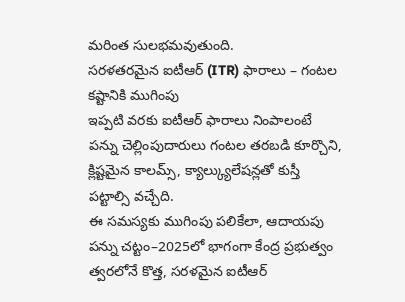మరింత సులభమవుతుంది.
సరళతరమైన ఐటీఆర్ (ITR) ఫారాలు – గంటల కష్టానికి ముగింపు
ఇప్పటి వరకు ఐటీఆర్ ఫారాలు నింపాలంటే పన్ను చెల్లింపుదారులు గంటల తరబడి కూర్చొని, క్లిష్టమైన కాలమ్స్, క్యాల్క్యులేషన్లతో కుస్తీ పట్టాల్సి వచ్చేది.
ఈ సమస్యకు ముగింపు పలికేలా, ఆదాయపు పన్ను చట్టం–2025లో భాగంగా కేంద్ర ప్రభుత్వం త్వరలోనే కొత్త, సరళమైన ఐటీఆర్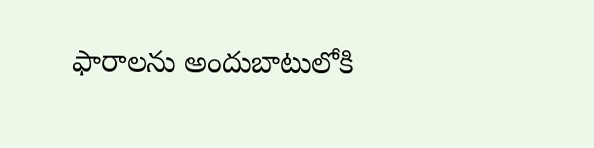ఫారాలను అందుబాటులోకి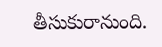తీసుకురానుంది.